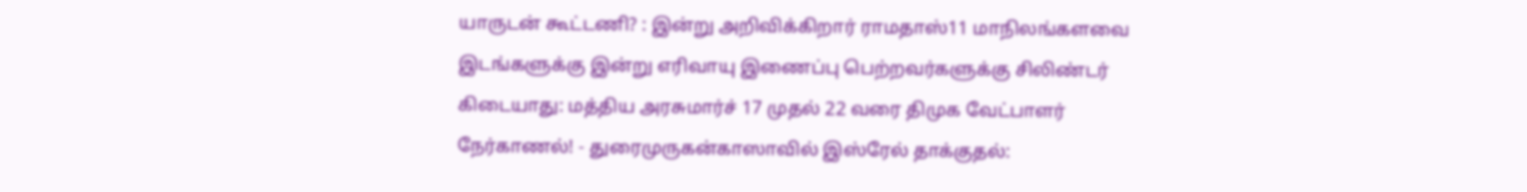யாருடன் கூட்டணி? : இன்று அறிவிக்கிறார் ராமதாஸ்11 மாநிலங்களவை இடங்களுக்கு இன்று எரிவாயு இணைப்பு பெற்றவர்களுக்கு சிலிண்டர் கிடையாது: மத்திய அரசுமார்ச் 17 முதல் 22 வரை திமுக வேட்பாளர் நேர்காணல்! - துரைமுருகன்காஸாவில் இஸ்ரேல் தாக்குதல்: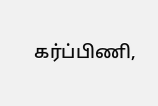கர்ப்பிணி,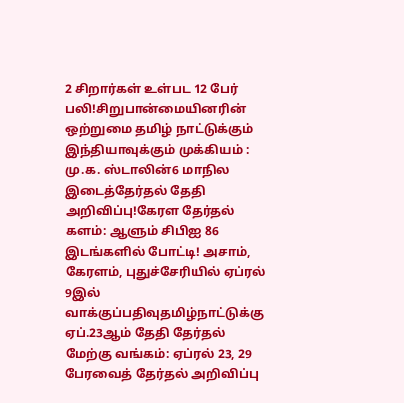2 சிறார்கள் உள்பட 12 பேர் பலி!சிறுபான்மையினரின் ஒற்றுமை தமிழ் நாட்டுக்கும் இந்தியாவுக்கும் முக்கியம் : மு.க. ஸ்டாலின்6 மாநில இடைத்தேர்தல் தேதி அறிவிப்பு!கேரள தேர்தல் களம்: ஆளும் சிபிஐ 86 இடங்களில் போட்டி! அசாம், கேரளம், புதுச்சேரியில் ஏப்ரல் 9இல் வாக்குப்பதிவுதமிழ்நாட்டுக்கு ஏப்.23ஆம் தேதி தேர்தல் மேற்கு வங்கம்: ஏப்ரல் 23, 29 பேரவைத் தேர்தல் அறிவிப்பு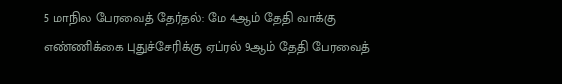5 மாநில பேரவைத் தேர்தல்: மே 4ஆம் தேதி வாக்கு எண்ணிக்கை புதுச்சேரிக்கு ஏப்ரல் 9ஆம் தேதி பேரவைத்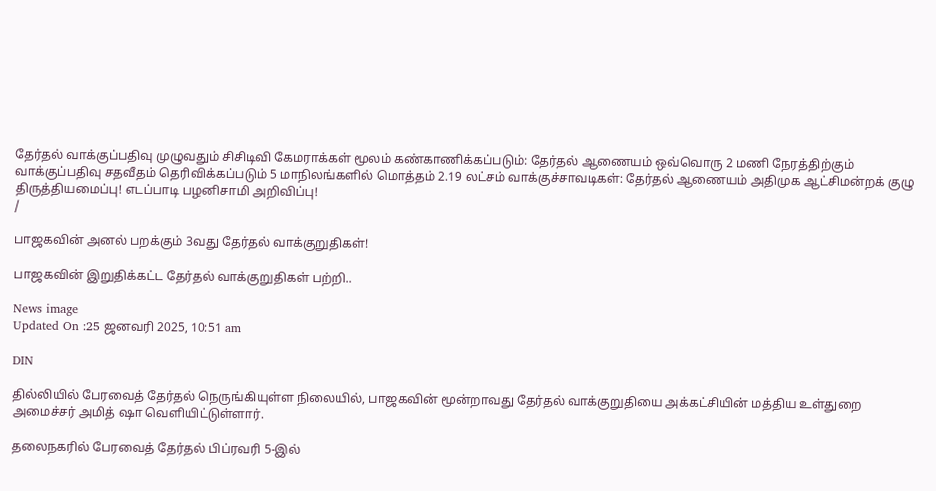தேர்தல் வாக்குப்பதிவு முழுவதும் சிசிடிவி கேமராக்கள் மூலம் கண்காணிக்கப்படும்: தேர்தல் ஆணையம் ஒவ்வொரு 2 மணி நேரத்திற்கும் வாக்குப்பதிவு சதவீதம் தெரிவிக்கப்படும் 5 மாநிலங்களில் மொத்தம் 2.19 லட்சம் வாக்குச்சாவடிகள்: தேர்தல் ஆணையம் அதிமுக ஆட்சிமன்றக் குழு திருத்தியமைப்பு! எடப்பாடி பழனிசாமி அறிவிப்பு!
/

பாஜகவின் அனல் பறக்கும் 3வது தேர்தல் வாக்குறுதிகள்!

பாஜகவின் இறுதிக்கட்ட தேர்தல் வாக்குறுதிகள் பற்றி..

News image
Updated On :25 ஜனவரி 2025, 10:51 am

DIN

தில்லியில் பேரவைத் தேர்தல் நெருங்கியுள்ள நிலையில், பாஜகவின் மூன்றாவது தேர்தல் வாக்குறுதியை அக்கட்சியின் மத்திய உள்துறை அமைச்சர் அமித் ஷா வெளியிட்டுள்ளார்.

தலைநகரில் பேரவைத் தேர்தல் பிப்ரவரி 5-இல்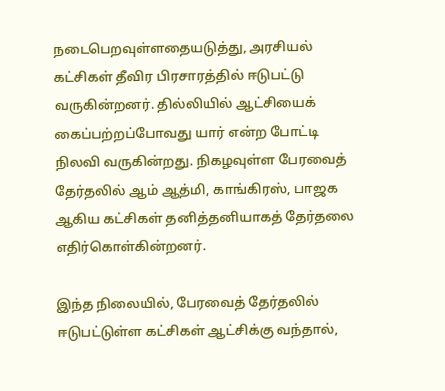நடைபெறவுள்ளதையடுத்து, அரசியல் கட்சிகள் தீவிர பிரசாரத்தில் ஈடுபட்டு வருகின்றனர். தில்லியில் ஆட்சியைக் கைப்பற்றப்போவது யார் என்ற போட்டி நிலவி வருகின்றது. நிகழவுள்ள பேரவைத் தேர்தலில் ஆம் ஆத்மி, காங்கிரஸ், பாஜக ஆகிய கட்சிகள் தனித்தனியாகத் தேர்தலை எதிர்கொள்கின்றனர்.

இந்த நிலையில், பேரவைத் தேர்தலில் ஈடுபட்டுள்ள கட்சிகள் ஆட்சிக்கு வந்தால்,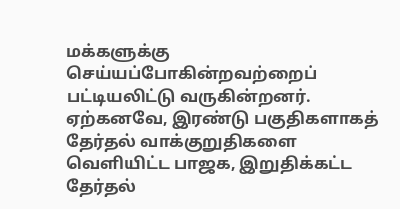மக்களுக்கு செய்யப்போகின்றவற்றைப் பட்டியலிட்டு வருகின்றனர். ஏற்கனவே, இரண்டு பகுதிகளாகத் தேர்தல் வாக்குறுதிகளை வெளியிட்ட பாஜக, இறுதிக்கட்ட தேர்தல்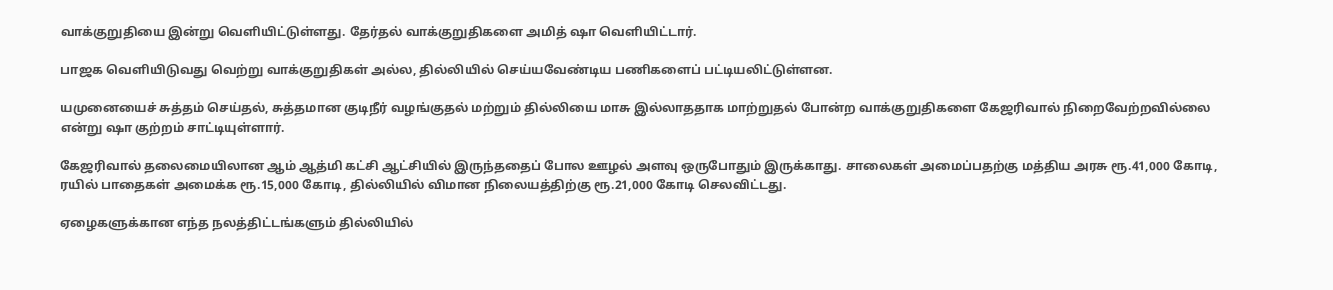வாக்குறுதியை இன்று வெளியிட்டுள்ளது. தேர்தல் வாக்குறுதிகளை அமித் ஷா வெளியிட்டார்.

பாஜக வெளியிடுவது வெற்று வாக்குறுதிகள் அல்ல, தில்லியில் செய்யவேண்டிய பணிகளைப் பட்டியலிட்டுள்ளன.

யமுனையைச் சுத்தம் செய்தல், சுத்தமான குடிநீர் வழங்குதல் மற்றும் தில்லியை மாசு இல்லாததாக மாற்றுதல் போன்ற வாக்குறுதிகளை கேஜரிவால் நிறைவேற்றவில்லை என்று ஷா குற்றம் சாட்டியுள்ளார்.

கேஜரிவால் தலைமையிலான ஆம் ஆத்மி கட்சி ஆட்சியில் இருந்ததைப் போல ஊழல் அளவு ஒருபோதும் இருக்காது. சாலைகள் அமைப்பதற்கு மத்திய அரசு ரூ.41,000 கோடி, ரயில் பாதைகள் அமைக்க ரூ.15,000 கோடி, தில்லியில் விமான நிலையத்திற்கு ரூ.21,000 கோடி செலவிட்டது.

ஏழைகளுக்கான எந்த நலத்திட்டங்களும் தில்லியில்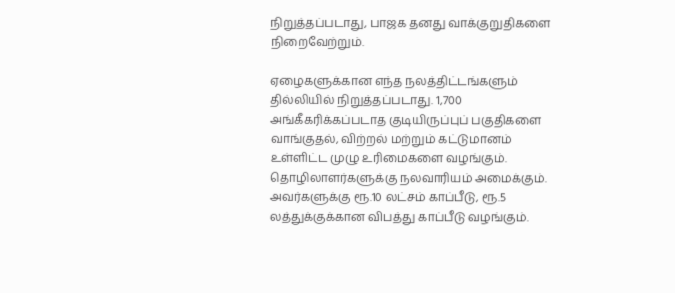நிறுத்தப்படாது, பாஜக தனது வாக்குறுதிகளை நிறைவேற்றும்.

ஏழைகளுக்கான எந்த நலத்திட்டங்களும் தில்லியில் நிறுத்தப்படாது. 1,700 அங்கீகரிக்கப்படாத குடியிருப்புப் பகுதிகளை வாங்குதல், விற்றல் மற்றும் கட்டுமானம் உள்ளிட்ட முழு உரிமைகளை வழங்கும். தொழிலாளர்களுக்கு நலவாரியம் அமைக்கும். அவர்களுக்கு ரூ.10 லட்சம் காப்பீடு, ரூ.5 லத்துக்குக்கான விபத்து காப்பீடு வழங்கும்.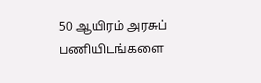50 ஆயிரம் அரசுப் பணியிடங்களை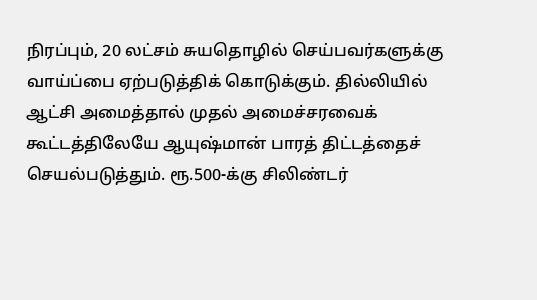நிரப்பும், 20 லட்சம் சுயதொழில் செய்பவர்களுக்கு வாய்ப்பை ஏற்படுத்திக் கொடுக்கும். தில்லியில் ஆட்சி அமைத்தால் முதல் அமைச்சரவைக் கூட்டத்திலேயே ஆயுஷ்மான் பாரத் திட்டத்தைச் செயல்படுத்தும். ரூ.500-க்கு சிலிண்டர்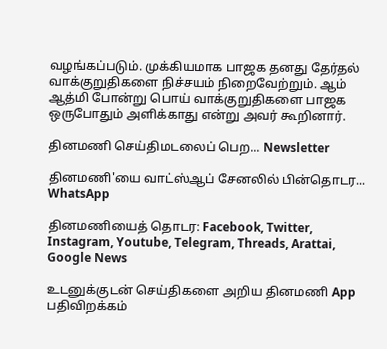வழங்கப்படும். முக்கியமாக பாஜக தனது தேர்தல் வாக்குறுதிகளை நிச்சயம் நிறைவேற்றும். ஆம் ஆத்மி போன்று பொய் வாக்குறுதிகளை பாஜக ஒருபோதும் அளிக்காது என்று அவர் கூறினார்.

தினமணி செய்திமடலைப் பெற... Newsletter

தினமணி'யை வாட்ஸ்ஆப் சேனலில் பின்தொடர... WhatsApp

தினமணியைத் தொடர: Facebook, Twitter, Instagram, Youtube, Telegram, Threads, Arattai, Google News

உடனுக்குடன் செய்திகளை அறிய தினமணி App பதிவிறக்கம்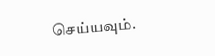செய்யவும்.